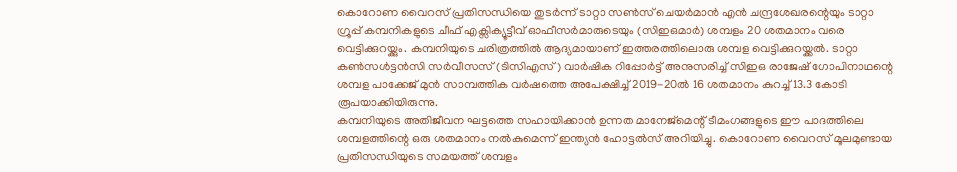കൊറോണ വൈറസ് പ്രതിസന്ധിയെ തുടർന്ന് ടാറ്റാ സൺസ് ചെയർമാൻ എൻ ചന്ദ്രശേഖരന്റെയും ടാറ്റാ ഗ്രൂപ്പ് കമ്പനികളുടെ ചീഫ് എക്സിക്യൂട്ടീവ് ഓഫീസർമാരുടെയും (സിഇഒമാർ) ശമ്പളം 20 ശതമാനം വരെ വെട്ടിക്കുറയ്ക്കും. കമ്പനിയുടെ ചരിത്രത്തിൽ ആദ്യമായാണ് ഇത്തരത്തിലൊരു ശമ്പള വെട്ടിക്കുറയ്ക്കൽ. ടാറ്റാ കൺസൾട്ടൻസി സർവീസസ് (ടിസിഎസ്) വാർഷിക റിപ്പോർട്ട് അനുസരിച്ച് സിഇഒ രാജേഷ് ഗോപിനാഥന്റെ ശമ്പള പാക്കേജ് മുൻ സാമ്പത്തിക വർഷത്തെ അപേക്ഷിച്ച് 2019-20ൽ 16 ശതമാനം കുറച്ച് 13.3 കോടി രൂപയാക്കിയിരുന്നു.
കമ്പനിയുടെ അതിജീവന ഘട്ടത്തെ സഹായിക്കാൻ ഉന്നത മാനേജ്മെന്റ് ടീമംഗങ്ങളുടെ ഈ പാദത്തിലെ ശമ്പളത്തിന്റെ ഒരു ശതമാനം നൽകുമെന്ന് ഇന്ത്യൻ ഹോട്ടൽസ് അറിയിച്ചു. കൊറോണ വൈറസ് മൂലമുണ്ടായ പ്രതിസന്ധിയുടെ സമയത്ത് ശമ്പളം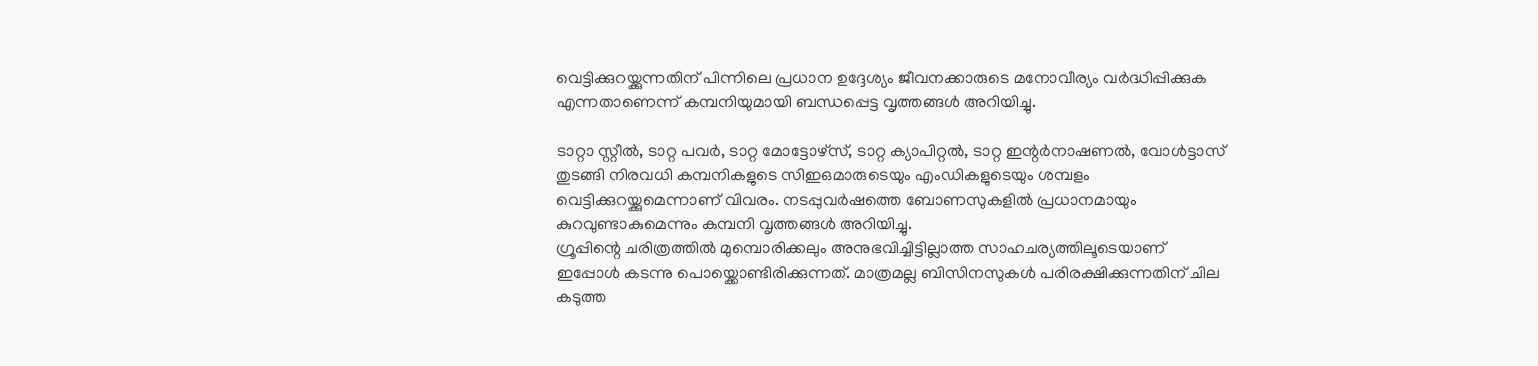വെട്ടിക്കുറയ്ക്കുന്നതിന് പിന്നിലെ പ്രധാന ഉദ്ദേശ്യം ജീവനക്കാരുടെ മനോവീര്യം വർദ്ധിപ്പിക്കുക എന്നതാണെന്ന് കമ്പനിയുമായി ബന്ധപ്പെട്ട വൃത്തങ്ങൾ അറിയിച്ചു.

ടാറ്റാ സ്റ്റീൽ, ടാറ്റ പവർ, ടാറ്റ മോട്ടോഴ്സ്, ടാറ്റ ക്യാപിറ്റൽ, ടാറ്റ ഇന്റർനാഷണൽ, വോൾട്ടാസ് തുടങ്ങി നിരവധി കമ്പനികളുടെ സിഇഒമാരുടെയും എംഡികളുടെയും ശമ്പളം വെട്ടിക്കുറയ്ക്കുമെന്നാണ് വിവരം. നടപ്പുവർഷത്തെ ബോണസുകളിൽ പ്രധാനമായും കുറവുണ്ടാകുമെന്നും കമ്പനി വൃത്തങ്ങൾ അറിയിച്ചു.
ഗ്രൂപ്പിന്റെ ചരിത്രത്തിൽ മുമ്പൊരിക്കലും അനുഭവിച്ചിട്ടില്ലാത്ത സാഹചര്യത്തിലൂടെയാണ് ഇപ്പോൾ കടന്നു പൊയ്ക്കൊണ്ടിരിക്കുന്നത്. മാത്രമല്ല ബിസിനസുകൾ പരിരക്ഷിക്കുന്നതിന് ചില കടുത്ത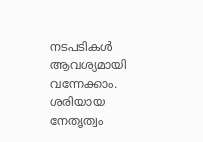നടപടികൾ ആവശ്യമായി വന്നേക്കാം. ശരിയായ നേതൃത്വം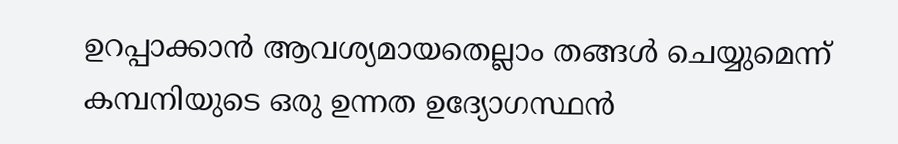ഉറപ്പാക്കാൻ ആവശ്യമായതെല്ലാം തങ്ങൾ ചെയ്യുമെന്ന് കമ്പനിയുടെ ഒരു ഉന്നത ഉദ്യോഗസ്ഥൻ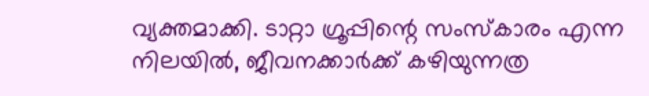വ്യക്തമാക്കി. ടാറ്റാ ഗ്രൂപ്പിന്റെ സംസ്കാരം എന്ന നിലയിൽ, ജീവനക്കാർക്ക് കഴിയുന്നത്ര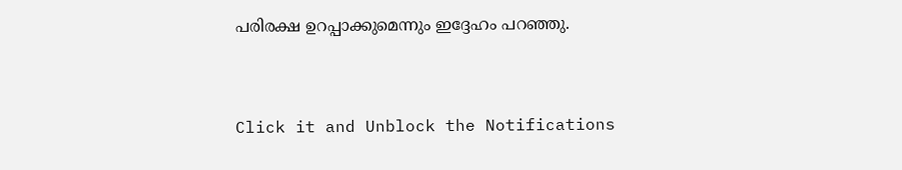പരിരക്ഷ ഉറപ്പാക്കുമെന്നും ഇദ്ദേഹം പറഞ്ഞു.


Click it and Unblock the Notifications